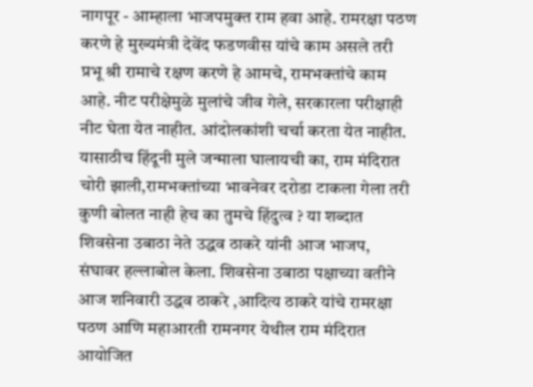नागपूर - आम्हाला भाजपमुक्त राम हवा आहे. रामरक्षा पठण करणे हे मुख्यमंत्री देवेंद फडणवीस यांचे काम असले तरी प्रभू श्री रामाचे रक्षण करणे हे आमचे, रामभक्तांचे काम आहे. नीट परीक्षेमुळे मुलांचे जीव गेले, सरकारला परीक्षाही नीट घेता येत नाहीत. आंदोलकांशी चर्चा करता येत नाहीत. यासाठीच हिंदूनी मुले जन्माला घालायची का, राम मंदिरात चोरी झाली,रामभक्तांच्या भावनेवर दरोडा टाकला गेला तरी कुणी बोलत नाही हेच का तुमचे हिंदुत्व ? या शब्दात शिवसेना उबाठा नेते उद्धव ठाकरे यांनी आज भाजप, संघावर हल्लाबोल केला. शिवसेना उबाठा पक्षाच्या वतीने आज शनिवारी उद्धव ठाकरे ,आदित्य ठाकरे यांचे रामरक्षा पठण आणि महाआरती रामनगर येथील राम मंदिरात आयोजित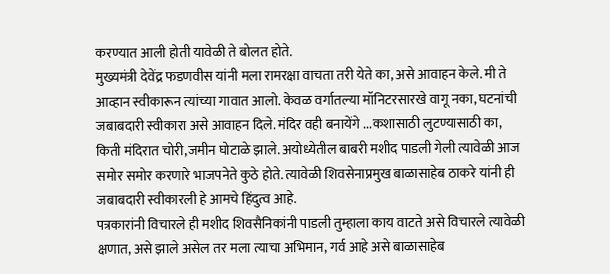करण्यात आली होती यावेळी ते बोलत होते.
मुख्यमंत्री देवेंद्र फडणवीस यांनी मला रामरक्षा वाचता तरी येते का, असे आवाहन केले. मी ते आव्हान स्वीकारून त्यांच्या गावात आलो. केवळ वर्गातल्या मॉनिटरसारखे वागू नका, घटनांची जबाबदारी स्वीकारा असे आवाहन दिले. मंदिर वही बनायेंगे ...कशासाठी लुटण्यासाठी का, किती मंदिरात चोरी,जमीन घोटाळे झाले. अयोध्येतील बाबरी मशीद पाडली गेली त्यावेळी आज समोर समोर करणारे भाजपनेते कुठे होते. त्यावेळी शिवसेनाप्रमुख बाळासाहेब ठाकरे यांनी ही जबाबदारी स्वीकारली हे आमचे हिंदुत्व आहे.
पत्रकारांनी विचारले ही मशीद शिवसैनिकांनी पाडली तुम्हाला काय वाटते असे विचारले त्यावेळी क्षणात, असे झाले असेल तर मला त्याचा अभिमान, गर्व आहे असे बाळासाहेब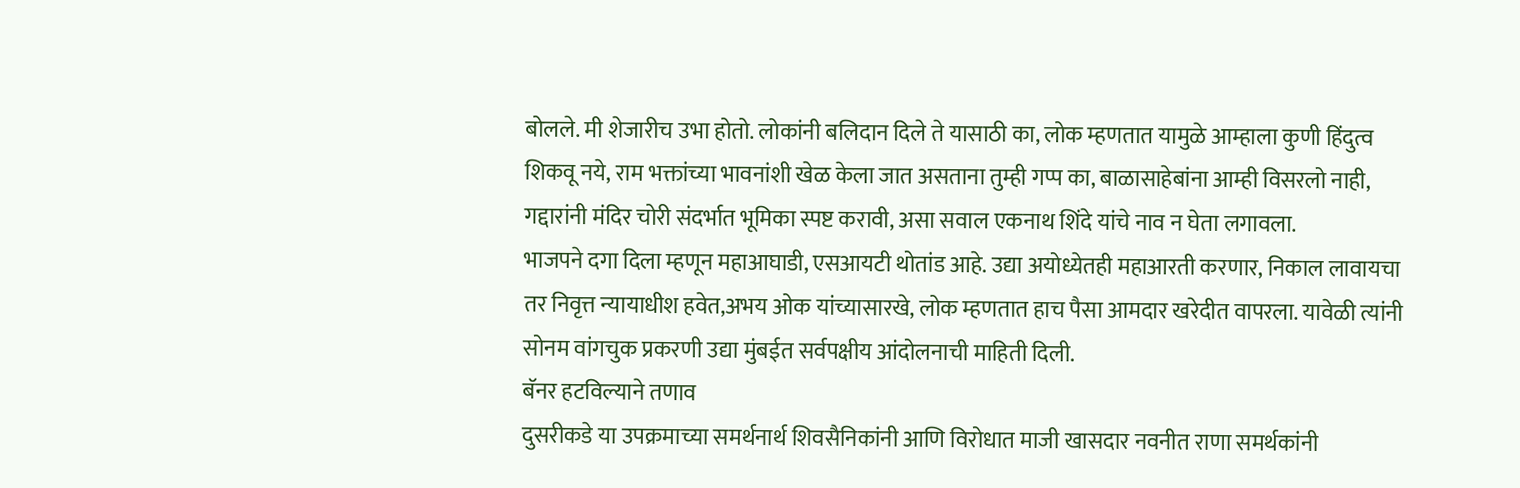बोलले. मी शेजारीच उभा होतो. लोकांनी बलिदान दिले ते यासाठी का, लोक म्हणतात यामुळे आम्हाला कुणी हिंदुत्व शिकवू नये, राम भक्तांच्या भावनांशी खेळ केला जात असताना तुम्ही गप्प का, बाळासाहेबांना आम्ही विसरलो नाही, गद्दारांनी मंदिर चोरी संदर्भात भूमिका स्पष्ट करावी, असा सवाल एकनाथ शिंदे यांचे नाव न घेता लगावला.
भाजपने दगा दिला म्हणून महाआघाडी, एसआयटी थोतांड आहे. उद्या अयोध्येतही महाआरती करणार, निकाल लावायचा तर निवृत्त न्यायाधीश हवेत,अभय ओक यांच्यासारखे, लोक म्हणतात हाच पैसा आमदार खरेदीत वापरला. यावेळी त्यांनी सोनम वांगचुक प्रकरणी उद्या मुंबईत सर्वपक्षीय आंदोलनाची माहिती दिली.
बॅनर हटविल्याने तणाव
दुसरीकडे या उपक्रमाच्या समर्थनार्थ शिवसैनिकांनी आणि विरोधात माजी खासदार नवनीत राणा समर्थकांनी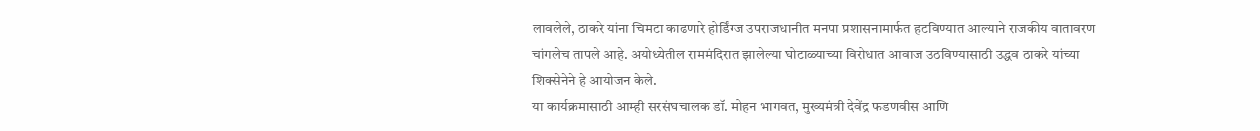लावलेले, ठाकरे यांना चिमटा काढणारे होर्डिंग्ज उपराजधानीत मनपा प्रशासनामार्फत हटविण्यात आल्याने राजकीय वातावरण चांगलेच तापले आहे. अयोध्येतील राममंदिरात झालेल्या घोटाळ्याच्या विरोधात आवाज उठविण्यासाठी उद्धव ठाकरे यांच्या शिक्सेनेने हे आयोजन केले.
या कार्यक्रमासाठी आम्ही सरसंघचालक डॉ. मोहन भागवत, मुख्यमंत्री देवेंद्र फडणवीस आणि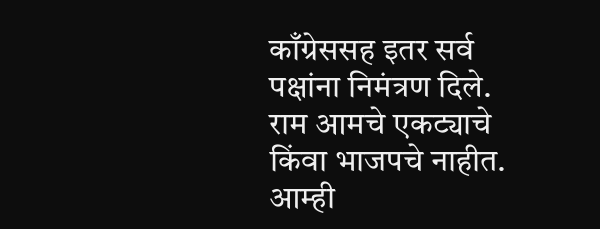काँग्रेससह इतर सर्व पक्षांना निमंत्रण दिले. राम आमचे एकट्याचे किंवा भाजपचे नाहीत. आम्ही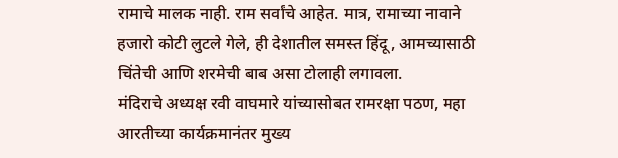रामाचे मालक नाही. राम सर्वांचे आहेत. मात्र, रामाच्या नावाने हजारो कोटी लुटले गेले, ही देशातील समस्त हिंदू, आमच्यासाठी चिंतेची आणि शरमेची बाब असा टोलाही लगावला.
मंदिराचे अध्यक्ष रवी वाघमारे यांच्यासोबत रामरक्षा पठण, महा आरतीच्या कार्यक्रमानंतर मुख्य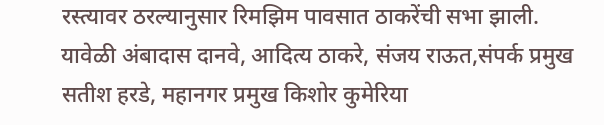रस्त्यावर ठरल्यानुसार रिमझिम पावसात ठाकरेंची सभा झाली. यावेळी अंबादास दानवे, आदित्य ठाकरे, संजय राऊत,संपर्क प्रमुख सतीश हरडे, महानगर प्रमुख किशोर कुमेरिया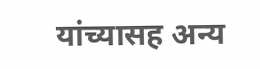यांच्यासह अन्य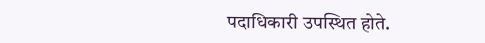पदाधिकारी उपस्थित होते.